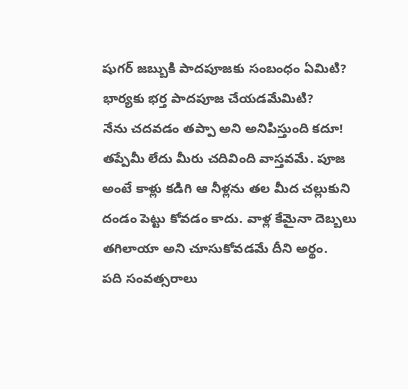షుగర్ జబ్బుకి పాదపూజకు సంబంధం ఏమిటి? భార్యకు భర్త పాదపూజ చేయడమేమిటి?
నేను చదవడం తప్పా అని అనిపిస్తుంది కదూ! తప్పేమీ లేదు మీరు చదివింది వాస్తవమే. పూజ అంటే కాళ్లు కడిగి ఆ నీళ్లను తల మీద చల్లుకుని దండం పెట్టు కోవడం కాదు. వాళ్ల కేమైనా దెబ్బలు తగిలాయా అని చూసుకోవడమే దీని అర్థం.
పది సంవత్సరాలు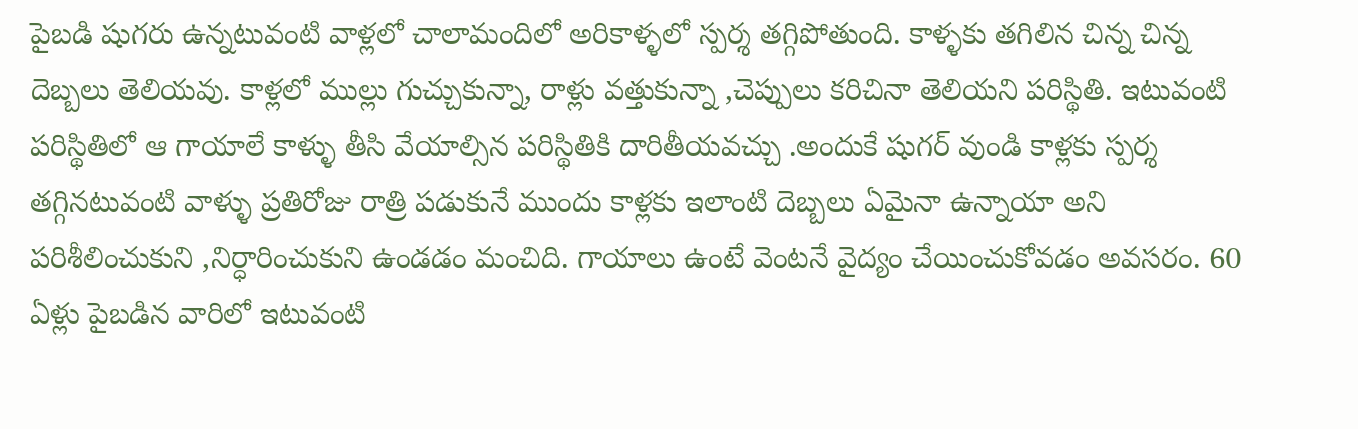పైబడి షుగరు ఉన్నటువంటి వాళ్లలో చాలామందిలో అరికాళ్ళలో స్పర్శ తగ్గిపోతుంది. కాళ్ళకు తగిలిన చిన్న చిన్న దెబ్బలు తెలియవు. కాళ్లలో ముల్లు గుచ్చుకున్నా, రాళ్లు వత్తుకున్నా ,చెప్పులు కరిచినా తెలియని పరిస్థితి. ఇటువంటి పరిస్థితిలో ఆ గాయాలే కాళ్ళు తీసి వేయాల్సిన పరిస్థితికి దారితీయవచ్చు .అందుకే షుగర్ వుండి కాళ్లకు స్పర్శ తగ్గినటువంటి వాళ్ళు ప్రతిరోజు రాత్రి పడుకునే ముందు కాళ్లకు ఇలాంటి దెబ్బలు ఏమైనా ఉన్నాయా అని పరిశీలించుకుని ,నిర్ధారించుకుని ఉండడం మంచిది. గాయాలు ఉంటే వెంటనే వైద్యం చేయించుకోవడం అవసరం. 60 ఏళ్లు పైబడిన వారిలో ఇటువంటి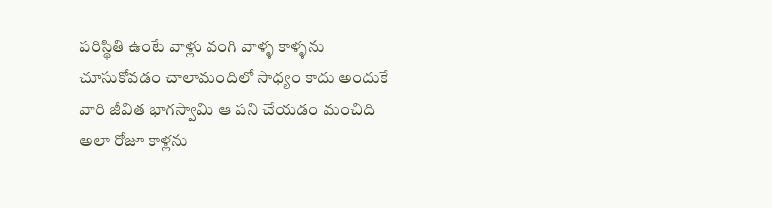పరిస్థితి ఉంటే వాళ్లు వంగి వాళ్ళ కాళ్ళను చూసుకోవడం చాలామందిలో సాధ్యం కాదు అందుకే వారి జీవిత భాగస్వామి ఆ పని చేయడం మంచిది అలా రోజూ కాళ్లను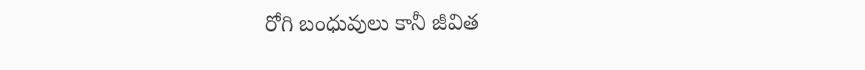రోగి బంధువులు కానీ జీవిత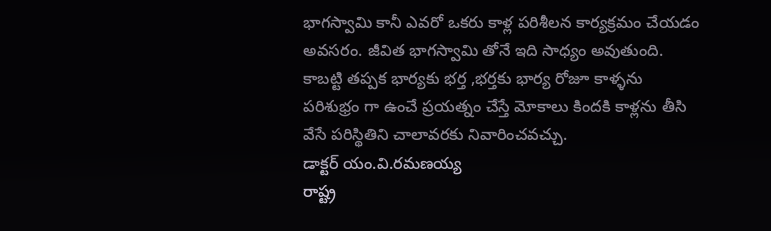భాగస్వామి కానీ ఎవరో ఒకరు కాళ్ల పరిశీలన కార్యక్రమం చేయడం అవసరం. జీవిత భాగస్వామి తోనే ఇది సాధ్యం అవుతుంది. కాబట్టి తప్పక భార్యకు భర్త ,భర్తకు భార్య రోజూ కాళ్ళను పరిశుభ్రం గా ఉంచే ప్రయత్నం చేస్తే మోకాలు కిందకి కాళ్లను తీసి వేసే పరిస్థితిని చాలావరకు నివారించవచ్చు.
డాక్టర్ యం.వి.రమణయ్య
రాష్ట్ర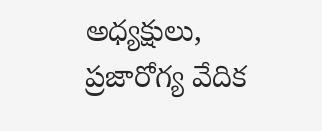అధ్యక్షులు,
ప్రజారోగ్య వేదిక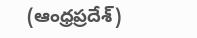(ఆంధ్రప్రదేశ్)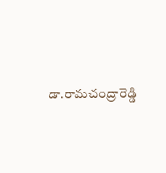డా.రామచంద్రారెడ్డి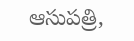ఆసుపత్రి,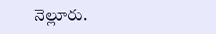నెల్లూరు.